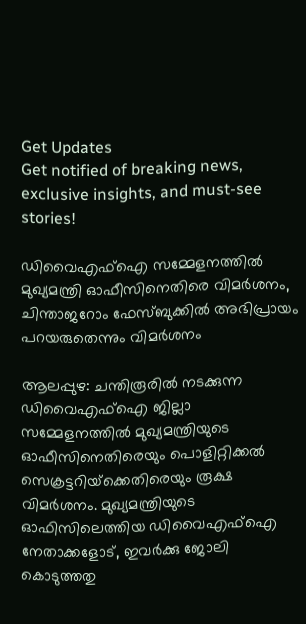Get Updates
Get notified of breaking news, exclusive insights, and must-see stories!

ഡിവൈഎഫ്‌ഐ സമ്മേളനത്തില്‍ മുഖ്യമന്ത്രി ഓഫീസിനെതിരെ വിമര്‍ശനം, ചിന്താജറോം ഫേസ്ബുക്കില്‍ അഭിപ്രായം പറയരുതെന്നും വിമര്‍ശനം

ആലപ്പുഴ: ചന്തിരൂരില്‍ നടക്കുന്ന ഡിവൈഎഫ്‌ഐ ജില്ലാ സമ്മേളനത്തില്‍ മുഖ്യമന്ത്രിയുടെ ഓഫീസിനെതിരെയും പൊളിറ്റിക്കല്‍ സെക്രട്ടറിയ്‌ക്കെതിരെയും രൂക്ഷ വിമര്‍ശനം. മുഖ്യമന്ത്രിയുടെ ഓഫിസിലെത്തിയ ഡിവൈഎഫ്‌ഐ നേതാക്കളോട്, ഇവര്‍ക്കു ജോലി കൊടുത്തതു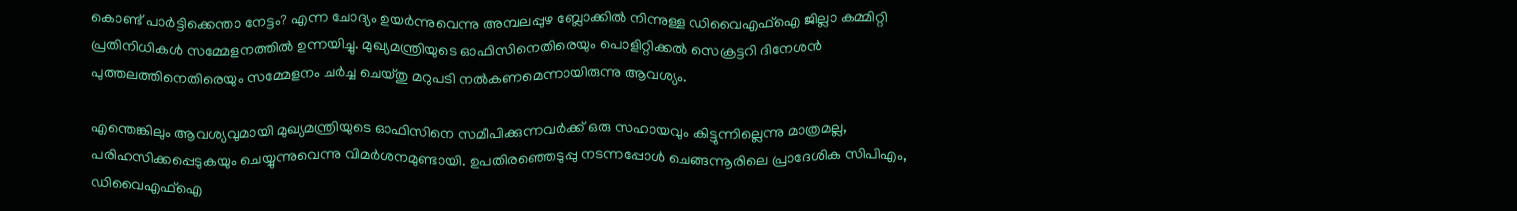കൊണ്ട് പാര്‍ട്ടിക്കെന്താ നേട്ടം? എന്ന ചോദ്യം ഉയര്‍ന്നുവെന്നു അമ്പലപ്പുഴ ബ്ലോക്കില്‍ നിന്നുള്ള ഡിവൈഎഫ്‌ഐ ജില്ലാ കമ്മിറ്റി പ്രതിനിധികള്‍ സമ്മേളനത്തില്‍ ഉന്നയിച്ചു. മുഖ്യമന്ത്രിയുടെ ഓഫിസിനെതിരെയും പൊളിറ്റിക്കല്‍ സെക്രട്ടറി ദിനേശന്‍ പുത്തലത്തിനെതിരെയും സമ്മേളനം ചര്‍ച്ച ചെയ്തു മറുപടി നല്‍കണമെന്നായിരുന്നു ആവശ്യം.

എന്തെങ്കിലും ആവശ്യവുമായി മുഖ്യമന്ത്രിയുടെ ഓഫിസിനെ സമീപിക്കുന്നവര്‍ക്ക് ഒരു സഹായവും കിട്ടുന്നില്ലെന്നു മാത്രമല്ല, പരിഹസിക്കപ്പെടുകയും ചെയ്യുന്നുവെന്നു വിമര്‍ശനമുണ്ടായി. ഉപതിരഞ്ഞെടുപ്പു നടന്നപ്പോള്‍ ചെങ്ങന്നൂരിലെ പ്രാദേശിക സിപിഎം, ഡിവൈഎഫ്‌ഐ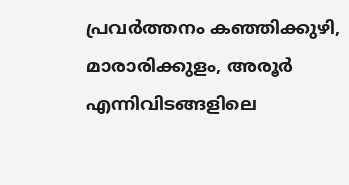പ്രവര്‍ത്തനം കഞ്ഞിക്കുഴി, മാരാരിക്കുളം, അരൂര്‍ എന്നിവിടങ്ങളിലെ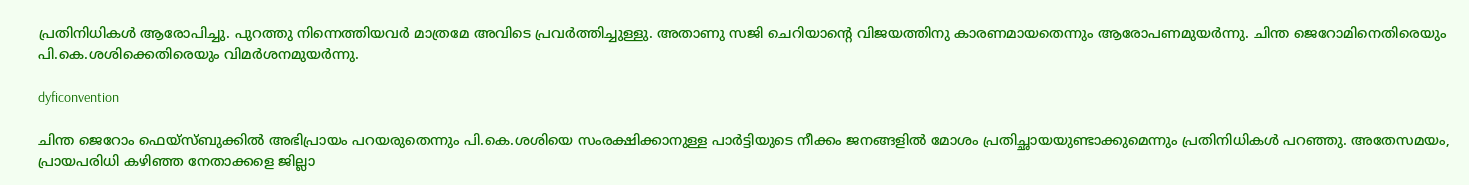പ്രതിനിധികള്‍ ആരോപിച്ചു. പുറത്തു നിന്നെത്തിയവര്‍ മാത്രമേ അവിടെ പ്രവര്‍ത്തിച്ചുള്ളു. അതാണു സജി ചെറിയാന്റെ വിജയത്തിനു കാരണമായതെന്നും ആരോപണമുയര്‍ന്നു. ചിന്ത ജെറോമിനെതിരെയും പി.കെ.ശശിക്കെതിരെയും വിമര്‍ശനമുയര്‍ന്നു.

dyficonvention

ചിന്ത ജെറോം ഫെയ്‌സ്ബുക്കില്‍ അഭിപ്രായം പറയരുതെന്നും പി.കെ.ശശിയെ സംരക്ഷിക്കാനുള്ള പാര്‍ട്ടിയുടെ നീക്കം ജനങ്ങളില്‍ മോശം പ്രതിച്ഛായയുണ്ടാക്കുമെന്നും പ്രതിനിധികള്‍ പറഞ്ഞു. അതേസമയം, പ്രായപരിധി കഴിഞ്ഞ നേതാക്കളെ ജില്ലാ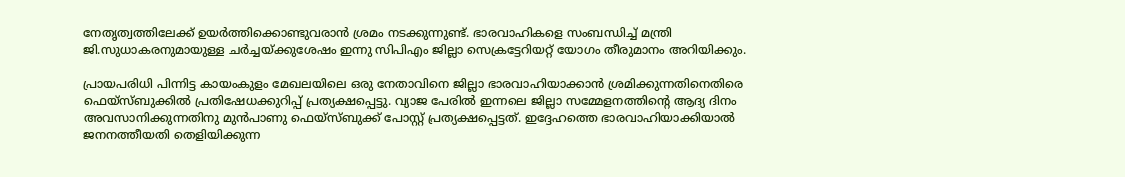നേതൃത്വത്തിലേക്ക് ഉയര്‍ത്തിക്കൊണ്ടുവരാന്‍ ശ്രമം നടക്കുന്നുണ്ട്. ഭാരവാഹികളെ സംബന്ധിച്ച് മന്ത്രി ജി.സുധാകരനുമായുള്ള ചര്‍ച്ചയ്ക്കുശേഷം ഇന്നു സിപിഎം ജില്ലാ സെക്രട്ടേറിയറ്റ് യോഗം തീരുമാനം അറിയിക്കും.

പ്രായപരിധി പിന്നിട്ട കായംകുളം മേഖലയിലെ ഒരു നേതാവിനെ ജില്ലാ ഭാരവാഹിയാക്കാന്‍ ശ്രമിക്കുന്നതിനെതിരെ ഫെയ്‌സ്ബുക്കില്‍ പ്രതിഷേധക്കുറിപ്പ് പ്രത്യക്ഷപ്പെട്ടു. വ്യാജ പേരില്‍ ഇന്നലെ ജില്ലാ സമ്മേളനത്തിന്റെ ആദ്യ ദിനം അവസാനിക്കുന്നതിനു മുന്‍പാണു ഫെയ്‌സ്ബുക്ക് പോസ്റ്റ് പ്രത്യക്ഷപ്പെട്ടത്. ഇദ്ദേഹത്തെ ഭാരവാഹിയാക്കിയാല്‍ ജനനത്തീയതി തെളിയിക്കുന്ന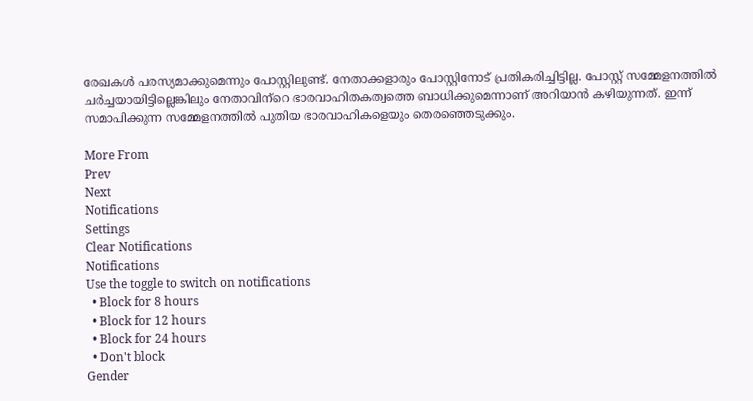രേഖകള്‍ പരസ്യമാക്കുമെന്നും പോസ്റ്റിലുണ്ട്. നേതാക്കളാരും പോസ്റ്റിനോട് പ്രതികരിച്ചിട്ടില്ല. പോസ്റ്റ് സമ്മേളനത്തില്‍ ചര്‍ച്ചയായിട്ടില്ലെങ്കിലും നേതാവിന്‌റെ ഭാരവാഹിതകത്വത്തെ ബാധിക്കുമെന്നാണ് അറിയാന്‍ കഴിയുന്നത്. ഇന്ന് സമാപിക്കുന്ന സമ്മേളനത്തില്‍ പുതിയ ഭാരവാഹികളെയും തെരഞ്ഞെടുക്കും.

More From
Prev
Next
Notifications
Settings
Clear Notifications
Notifications
Use the toggle to switch on notifications
  • Block for 8 hours
  • Block for 12 hours
  • Block for 24 hours
  • Don't block
Gender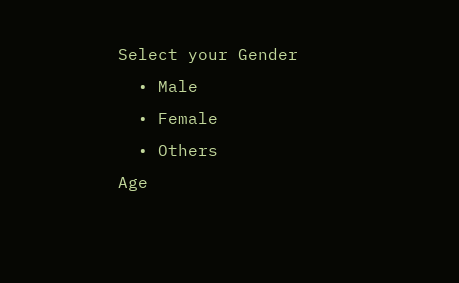Select your Gender
  • Male
  • Female
  • Others
Age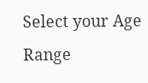Select your Age Range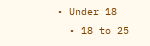• Under 18
  • 18 to 25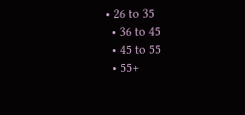• 26 to 35
  • 36 to 45
  • 45 to 55
  • 55+